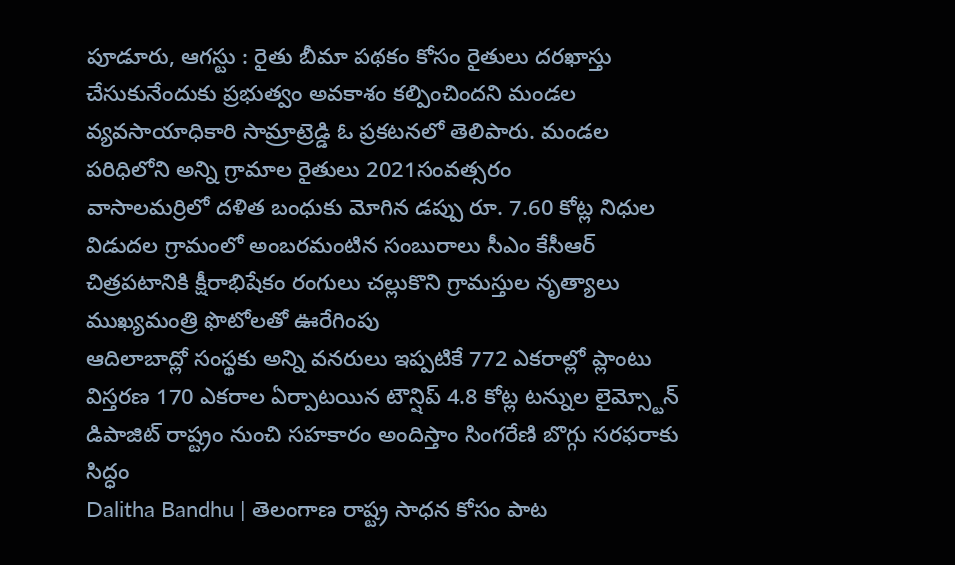పూడూరు, ఆగస్టు : రైతు బీమా పథకం కోసం రైతులు దరఖాస్తు చేసుకునేందుకు ప్రభుత్వం అవకాశం కల్పించిందని మండల వ్యవసాయాధికారి సామ్రాట్రెడ్డి ఓ ప్రకటనలో తెలిపారు. మండల పరిధిలోని అన్ని గ్రామాల రైతులు 2021సంవత్సరం
వాసాలమర్రిలో దళిత బంధుకు మోగిన డప్పు రూ. 7.60 కోట్ల నిధుల విడుదల గ్రామంలో అంబరమంటిన సంబురాలు సీఎం కేసీఆర్ చిత్రపటానికి క్షీరాభిషేకం రంగులు చల్లుకొని గ్రామస్తుల నృత్యాలు ముఖ్యమంత్రి ఫొటోలతో ఊరేగింపు
ఆదిలాబాద్లో సంస్థకు అన్ని వనరులు ఇప్పటికే 772 ఎకరాల్లో ప్లాంటు విస్తరణ 170 ఎకరాల ఏర్పాటయిన టౌన్షిప్ 4.8 కోట్ల టన్నుల లైమ్స్టోన్ డిపాజిట్ రాష్ట్రం నుంచి సహకారం అందిస్తాం సింగరేణి బొగ్గు సరఫరాకు సిద్ధం
Dalitha Bandhu | తెలంగాణ రాష్ట్ర సాధన కోసం పాట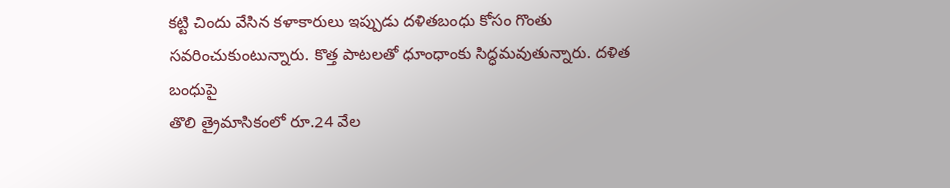కట్టి చిందు వేసిన కళాకారులు ఇప్పుడు దళితబంధు కోసం గొంతు సవరించుకుంటున్నారు. కొత్త పాటలతో ధూంధాంకు సిద్ధమవుతున్నారు. దళిత బంధుపై
తొలి త్రైమాసికంలో రూ.24 వేల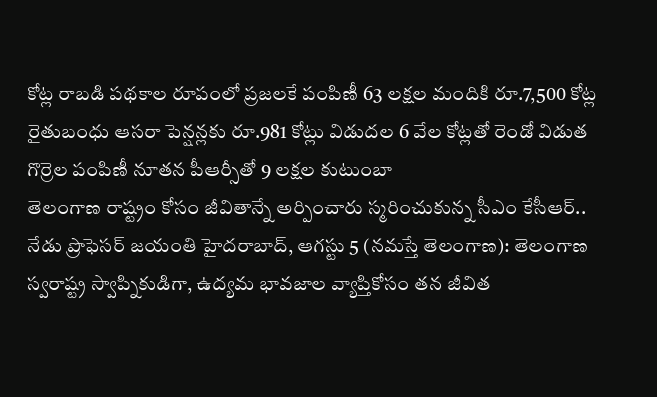కోట్ల రాబడి పథకాల రూపంలో ప్రజలకే పంపిణీ 63 లక్షల మందికి రూ.7,500 కోట్ల రైతుబంధు ఆసరా పెన్షన్లకు రూ.981 కోట్లు విడుదల 6 వేల కోట్లతో రెండో విడుత గొర్రెల పంపిణీ నూతన పీఆర్సీతో 9 లక్షల కుటుంబా
తెలంగాణ రాష్ట్రం కోసం జీవితాన్నే అర్పించారు స్మరించుకున్న సీఎం కేసీఆర్.. నేడు ప్రొఫెసర్ జయంతి హైదరాబాద్, ఆగస్టు 5 (నమస్తే తెలంగాణ): తెలంగాణ స్వరాష్ట్ర స్వాప్నికుడిగా, ఉద్యమ భావజాల వ్యాప్తికోసం తన జీవిత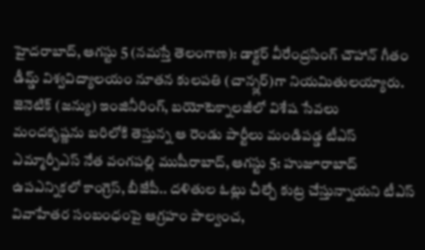హైదరాబాద్, ఆగస్టు 5 (నమస్తే తెలంగాణ): డాక్టర్ వీరేంద్రసింగ్ చౌహాన్ గీతం డీమ్డ్ విశ్వవిద్యాలయం నూతన కులపతి (చాన్స్లర్)గా నియమితులయ్యారు. జెనెటిక్ (జన్యు) ఇంజినీరింగ్, బయోటెక్నాలజీలో విశేష సేవలు
మందకృష్ణను బరిలోకి తెస్తున్న ఆ రెండు పార్టీలు మండిపడ్డ టీఎస్ ఎమ్మార్పీఎస్ నేత వంగపల్లి ముషీరాబాద్, ఆగస్టు 5: హుజూరాబాద్ ఉపఎన్నికలో కాంగ్రెస్, బీజేపీ.. దళితుల ఓట్లు చీల్చే కుట్ర చేస్తున్నాయని టీఎస్
వివాహేతర సంబంధంపై ఆగ్రహం పాల్వంచ,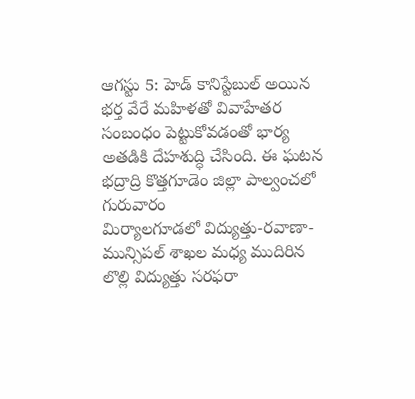ఆగస్టు 5: హెడ్ కానిస్టేబుల్ అయిన భర్త వేరే మహిళతో వివాహేతర సంబంధం పెట్టుకోవడంతో భార్య అతడికి దేహశుద్ధి చేసింది. ఈ ఘటన భద్రాద్రి కొత్తగూడెం జిల్లా పాల్వంచలో గురువారం
మిర్యాలగూడలో విద్యుత్తు-రవాణా-మున్సిపల్ శాఖల మధ్య ముదిరిన లొల్లి విద్యుత్తు సరఫరా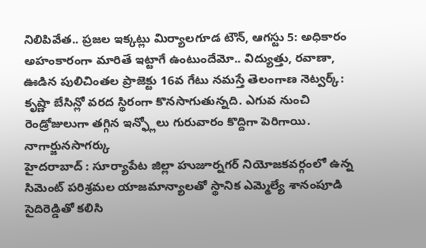నిలిపివేత.. ప్రజల ఇక్కట్లు మిర్యాలగూడ టౌన్, ఆగస్టు 5: అధికారం అహంకారంగా మారితే ఇట్టాగే ఉంటుందేమో.. విద్యుత్తు, రవాణా,
ఊడిన పులిచింతల ప్రాజెక్టు 16వ గేటు నమస్తే తెలంగాణ నెట్వర్క్: కృష్ణా బేసిన్లో వరద స్థిరంగా కొనసాగుతున్నది. ఎగువ నుంచి రెండ్రోజులుగా తగ్గిన ఇన్ఫ్లోలు గురువారం కొద్దిగా పెరిగాయి. నాగార్జునసాగర్కు
హైదరాబాద్ : సూర్యాపేట జిల్లా హుజూర్నగర్ నియోజకవర్గంలో ఉన్న సిమెంట్ పరిశ్రమల యాజమాన్యాలతో స్థానిక ఎమ్మెల్యే శానంపూడి సైదిరెడ్డితో కలిసి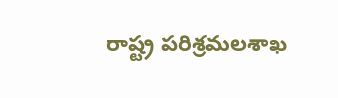రాష్ట్ర పరిశ్రమలశాఖ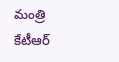మంత్రి కేటీఆర్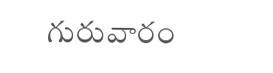గురువారం